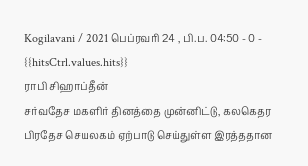Kogilavani / 2021 பெப்ரவரி 24 , பி.ப. 04:50 - 0 - {{hitsCtrl.values.hits}}
ராபி சிஹாப்தீன்
சர்வதேச மகளிர் தினத்தை முன்னிட்டு, கலகெதர பிரதேச செயலகம் ஏற்பாடு செய்துள்ள இரத்ததான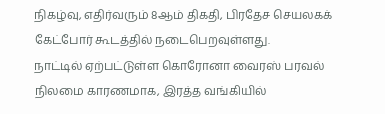நிகழ்வு, எதிர்வரும் 8ஆம் திகதி, பிரதேச செயலகக் கேட்போர் கூடத்தில் நடைபெறவுள்ளது.
நாட்டில் ஏற்பட்டுள்ள கொரோனா வைரஸ் பரவல் நிலமை காரணமாக, இரத்த வங்கியில்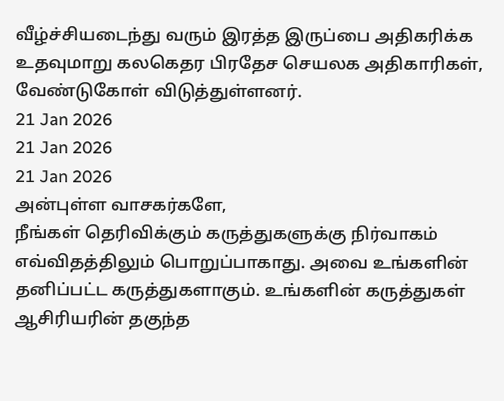வீழ்ச்சியடைந்து வரும் இரத்த இருப்பை அதிகரிக்க உதவுமாறு கலகெதர பிரதேச செயலக அதிகாரிகள், வேண்டுகோள் விடுத்துள்ளனர்.
21 Jan 2026
21 Jan 2026
21 Jan 2026
அன்புள்ள வாசகர்களே,
நீங்கள் தெரிவிக்கும் கருத்துகளுக்கு நிர்வாகம் எவ்விதத்திலும் பொறுப்பாகாது. அவை உங்களின் தனிப்பட்ட கருத்துகளாகும். உங்களின் கருத்துகள் ஆசிரியரின் தகுந்த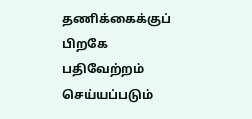தணிக்கைக்குப் பிறகே பதிவேற்றம் செய்யப்படும்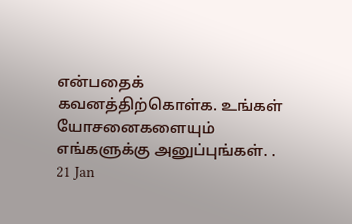என்பதைக் கவனத்திற்கொள்க. உங்கள் யோசனைகளையும் எங்களுக்கு அனுப்புங்கள். .
21 Jan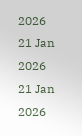2026
21 Jan 2026
21 Jan 2026